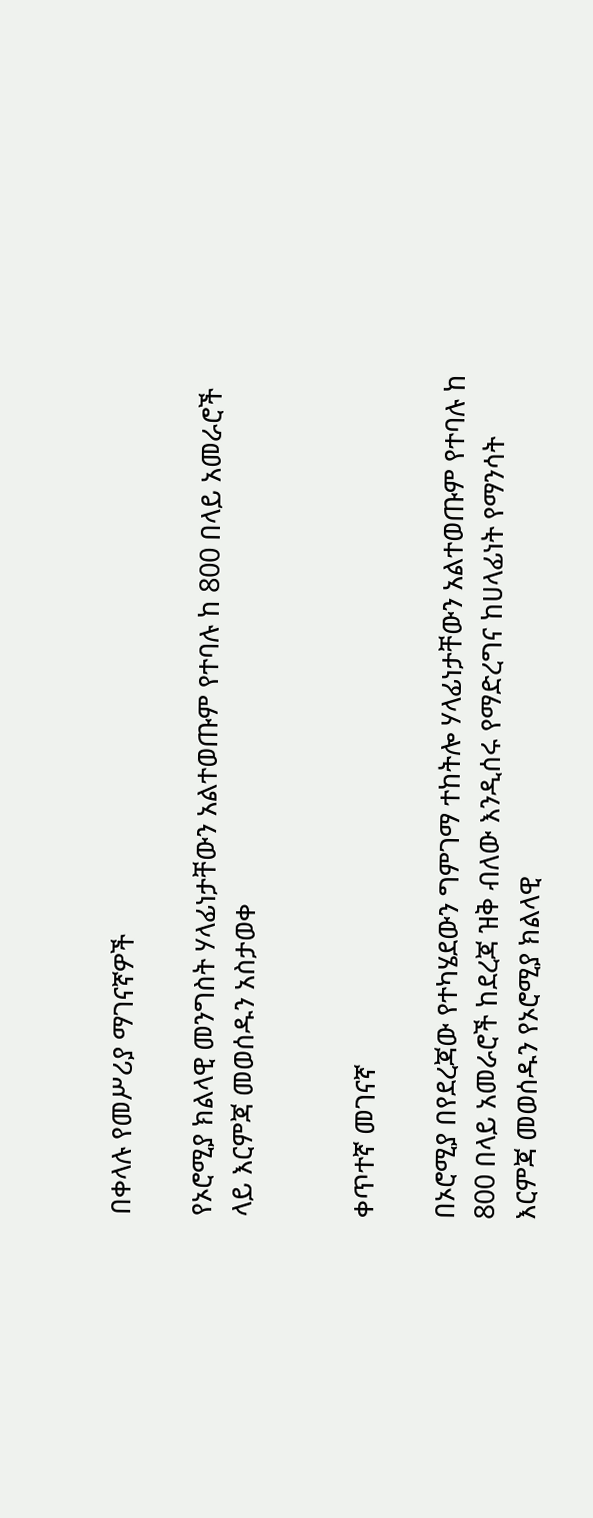በቀላሉ የመሥሪያ ማገናኛዎች

የኦሮሚያ ክልላዊ መንግስት ሃላፊነታቸውን አልተወጡም የተባሉ ከ 800 በላይ አመራሮች ላይ እርምጃ መወሰዱን አስታወቀ


ቀጥተኛ መገናኛ

በኦሮሚያ በየደረጃው የተካሄደውን ግምገማ ተከትሎ ሃላፊነታቸውን አልተወጡም የተባሉ ከ 800 በላይ አመራሮች ከደረጃ ዝቅ ብለው እንዲሰሩ የማድረግና ከሀላፊነት የማንሳት እርምጃ መወሰዱን የኦሮሚያ ክልላዊ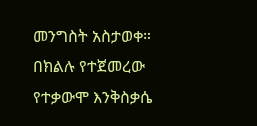መንግስት አስታወቀ። በክልሉ የተጀመረው የተቃውሞ እንቅስቃሴ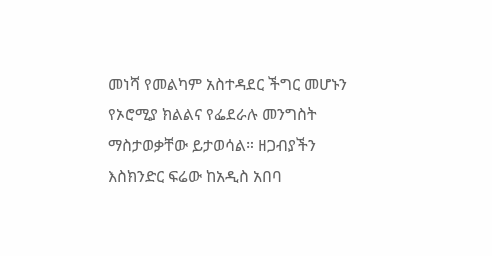መነሻ የመልካም አስተዳደር ችግር መሆኑን የኦሮሚያ ክልልና የፌደራሉ መንግስት ማስታወቃቸው ይታወሳል። ዘጋብያችን እስክንድር ፍሬው ከአዲስ አበባ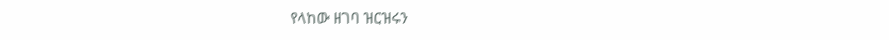የላከው ዘገባ ዝርዝሩን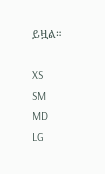ይዟል።

XS
SM
MD
LG